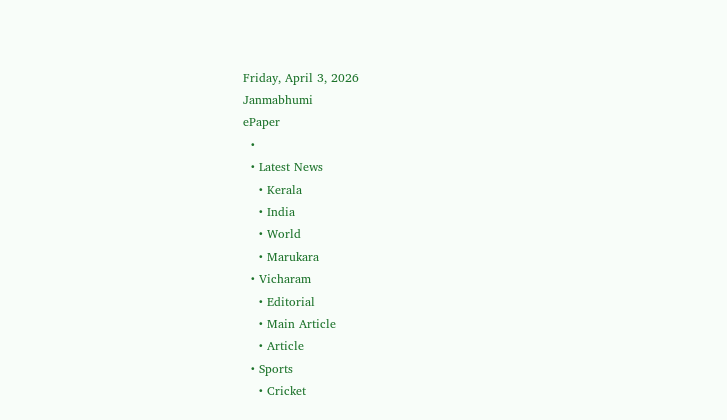Friday, April 3, 2026
Janmabhumi
ePaper
  •
  • Latest News
    • Kerala
    • India
    • World
    • Marukara
  • Vicharam
    • Editorial
    • Main Article
    • Article
  • Sports
    • Cricket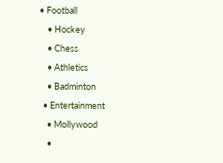• Football
    • Hockey
    • Chess
    • Athletics
    • Badminton
  • Entertainment
    • Mollywood
    •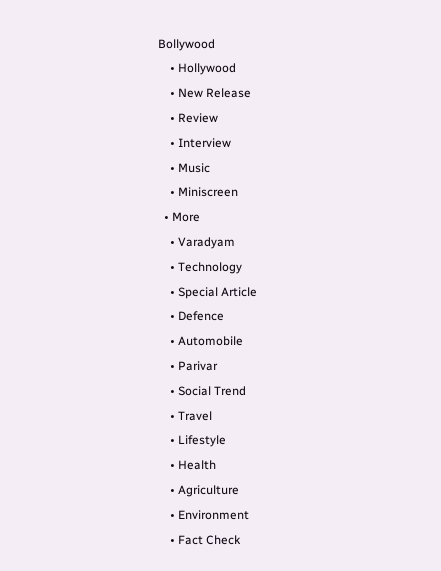Bollywood
    • Hollywood
    • New Release
    • Review
    • Interview
    • Music
    • Miniscreen
  • More
    • Varadyam
    • Technology
    • Special Article
    • Defence
    • Automobile
    • Parivar
    • Social Trend
    • Travel
    • Lifestyle
    • Health
    • Agriculture
    • Environment
    • Fact Check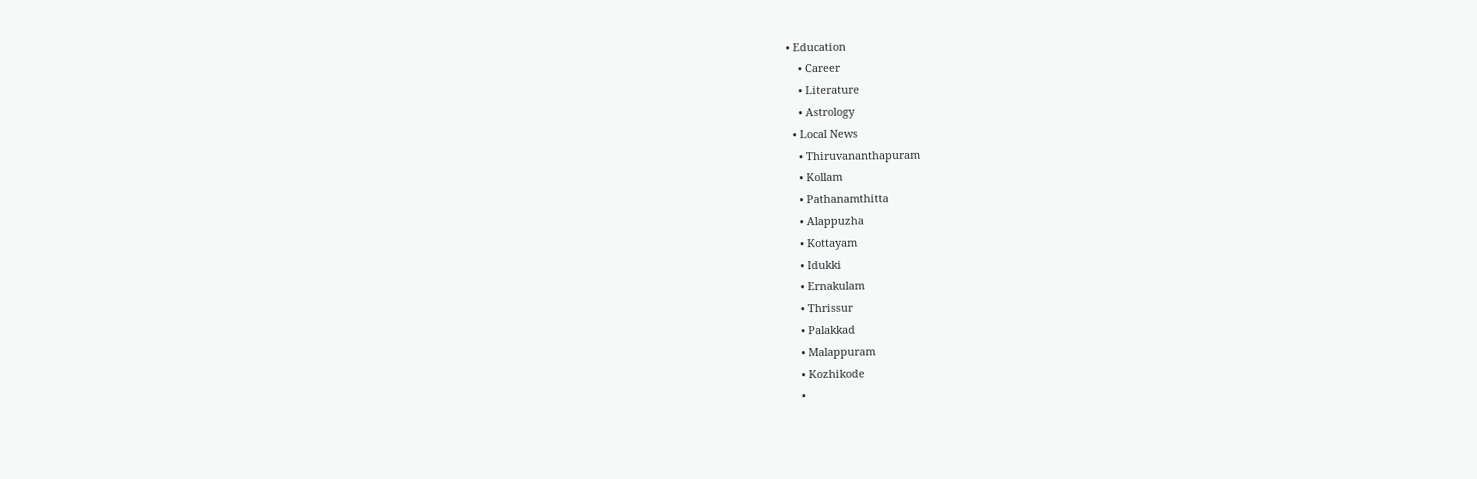• Education
    • Career
    • Literature
    • Astrology
  • Local News
    • Thiruvananthapuram
    • Kollam
    • Pathanamthitta
    • Alappuzha
    • Kottayam
    • Idukki
    • Ernakulam
    • Thrissur
    • Palakkad
    • Malappuram
    • Kozhikode
    •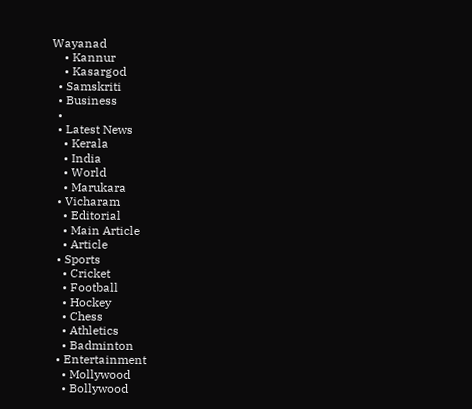Wayanad
    • Kannur
    • Kasargod
  • Samskriti
  • Business
  •
  • Latest News
    • Kerala
    • India
    • World
    • Marukara
  • Vicharam
    • Editorial
    • Main Article
    • Article
  • Sports
    • Cricket
    • Football
    • Hockey
    • Chess
    • Athletics
    • Badminton
  • Entertainment
    • Mollywood
    • Bollywood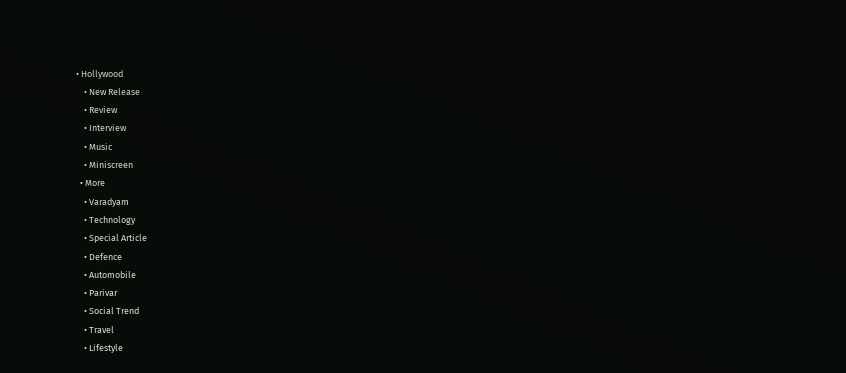• Hollywood
    • New Release
    • Review
    • Interview
    • Music
    • Miniscreen
  • More
    • Varadyam
    • Technology
    • Special Article
    • Defence
    • Automobile
    • Parivar
    • Social Trend
    • Travel
    • Lifestyle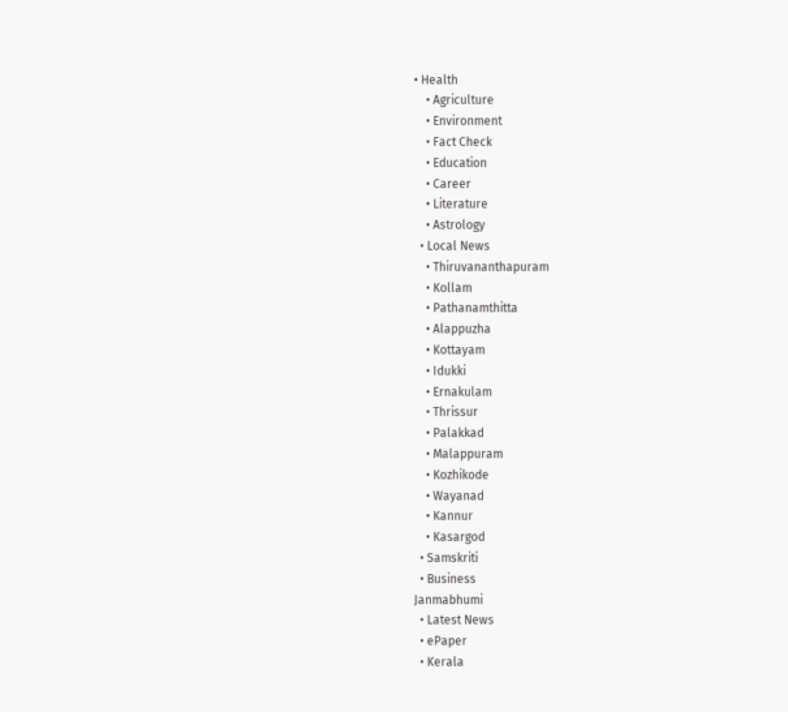• Health
    • Agriculture
    • Environment
    • Fact Check
    • Education
    • Career
    • Literature
    • Astrology
  • Local News
    • Thiruvananthapuram
    • Kollam
    • Pathanamthitta
    • Alappuzha
    • Kottayam
    • Idukki
    • Ernakulam
    • Thrissur
    • Palakkad
    • Malappuram
    • Kozhikode
    • Wayanad
    • Kannur
    • Kasargod
  • Samskriti
  • Business
Janmabhumi
  • Latest News
  • ePaper
  • Kerala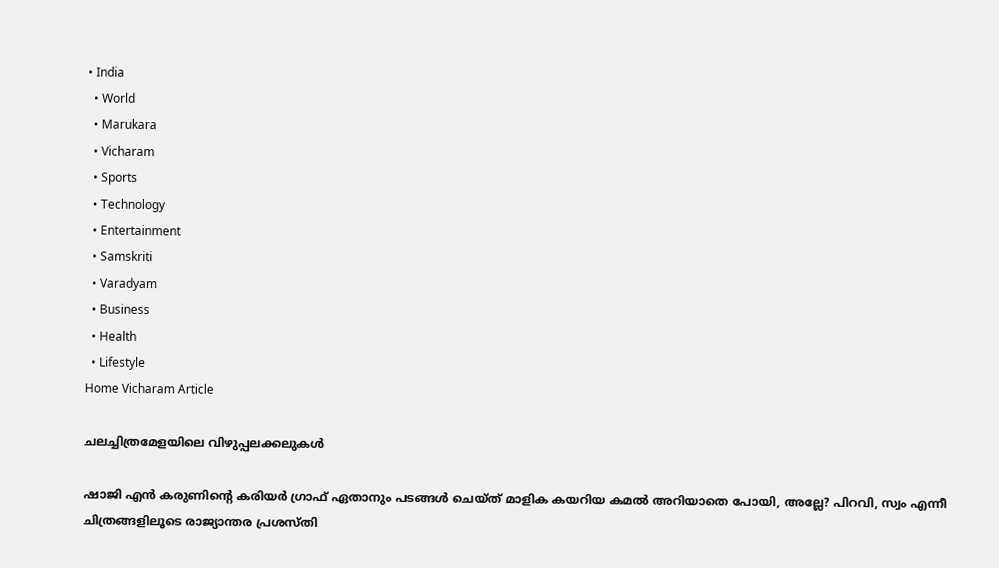• India
  • World
  • Marukara
  • Vicharam
  • Sports
  • Technology
  • Entertainment
  • Samskriti
  • Varadyam
  • Business
  • Health
  • Lifestyle
Home Vicharam Article

ചലച്ചിത്രമേളയിലെ വിഴുപ്പലക്കലുകള്‍

ഷാജി എന്‍ കരുണിന്റെ കരിയര്‍ ഗ്രാഫ് ഏതാനും പടങ്ങള്‍ ചെയ്ത് മാളിക കയറിയ കമല്‍ അറിയാതെ പോയി, അല്ലേ? പിറവി, സ്വം എന്നീ ചിത്രങ്ങളിലൂടെ രാജ്യാന്തര പ്രശസ്തി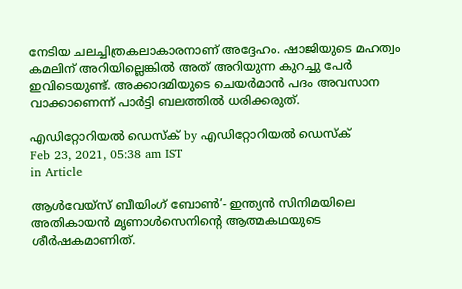നേടിയ ചലച്ചിത്രകലാകാരനാണ് അദ്ദേഹം. ഷാജിയുടെ മഹത്വം കമലിന് അറിയില്ലെങ്കില്‍ അത് അറിയുന്ന കുറച്ചു പേര്‍ ഇവിടെയുണ്ട്. അക്കാദമിയുടെ ചെയര്‍മാന്‍ പദം അവസാന വാക്കാണെന്ന് പാര്‍ട്ടി ബലത്തില്‍ ധരിക്കരുത്.

എഡിറ്റോറിയൽ ഡെസ്ക് by എഡിറ്റോറിയൽ ഡെസ്ക്
Feb 23, 2021, 05:38 am IST
in Article

ആള്‍വേയ്‌സ് ബീയിംഗ് ബോണ്‍’- ഇന്ത്യന്‍ സിനിമയിലെ അതികായന്‍ മൃണാള്‍സെനിന്റെ ആത്മകഥയുടെ ശീര്‍ഷകമാണിത്.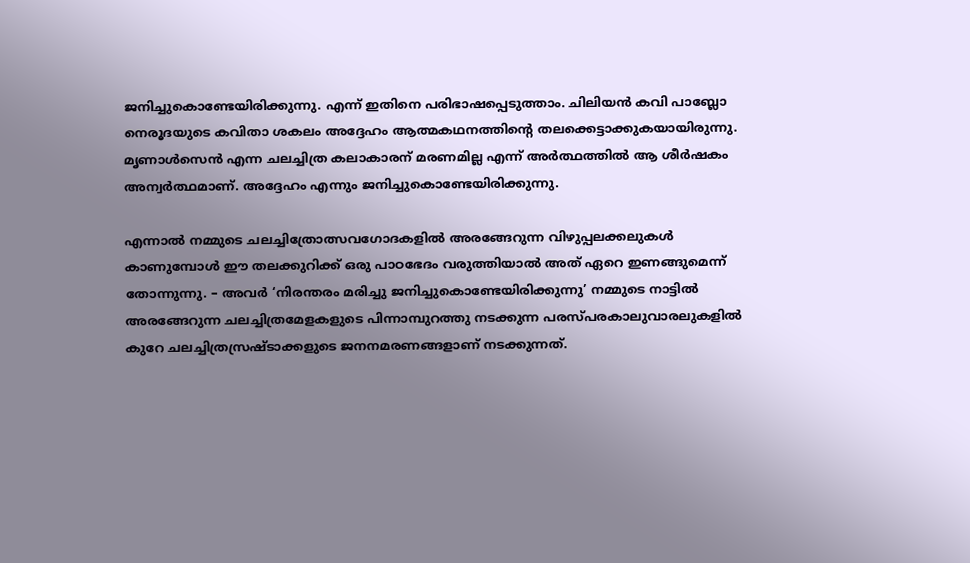ജനിച്ചുകൊണ്ടേയിരിക്കുന്നു. എന്ന് ഇതിനെ പരിഭാഷപ്പെടുത്താം. ചിലിയന്‍ കവി പാബ്ലോ നെരൂദയുടെ കവിതാ ശകലം അദ്ദേഹം ആത്മകഥനത്തിന്റെ തലക്കെട്ടാക്കുകയായിരുന്നു. മൃണാള്‍സെന്‍ എന്ന ചലച്ചിത്ര കലാകാരന് മരണമില്ല എന്ന് അര്‍ത്ഥത്തില്‍ ആ ശീര്‍ഷകം അന്വര്‍ത്ഥമാണ്. അദ്ദേഹം എന്നും ജനിച്ചുകൊണ്ടേയിരിക്കുന്നു.

എന്നാല്‍ നമ്മുടെ ചലച്ചിത്രോത്സവഗോദകളില്‍ അരങ്ങേറുന്ന വിഴുപ്പലക്കലുകള്‍ കാണുമ്പോള്‍ ഈ തലക്കുറിക്ക് ഒരു പാഠഭേദം വരുത്തിയാല്‍ അത് ഏറെ ഇണങ്ങുമെന്ന് തോന്നുന്നു. – അവര്‍ ‘നിരന്തരം മരിച്ചു ജനിച്ചുകൊണ്ടേയിരിക്കുന്നു’ നമ്മുടെ നാട്ടില്‍ അരങ്ങേറുന്ന ചലച്ചിത്രമേളകളുടെ പിന്നാമ്പുറത്തു നടക്കുന്ന പരസ്പരകാലുവാരലുകളില്‍ കുറേ ചലച്ചിത്രസ്രഷ്ടാക്കളുടെ ജനനമരണങ്ങളാണ് നടക്കുന്നത്.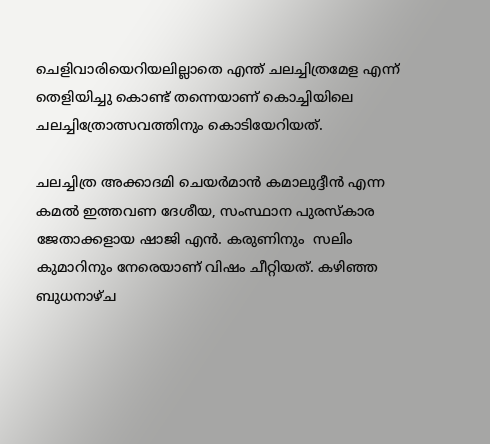ചെളിവാരിയെറിയലില്ലാതെ എന്ത് ചലച്ചിത്രമേള എന്ന് തെളിയിച്ചു കൊണ്ട് തന്നെയാണ് കൊച്ചിയിലെ ചലച്ചിത്രോത്സവത്തിനും കൊടിയേറിയത്.

ചലച്ചിത്ര അക്കാദമി ചെയര്‍മാന്‍ കമാലുദ്ദീന്‍ എന്ന കമല്‍ ഇത്തവണ ദേശീയ, സംസ്ഥാന പുരസ്‌കാര ജേതാക്കളായ ഷാജി എന്‍. കരുണിനും  സലിം കുമാറിനും നേരെയാണ് വിഷം ചീറ്റിയത്. കഴിഞ്ഞ ബുധനാഴ്ച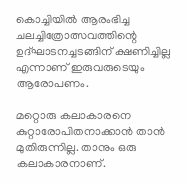കൊച്ചിയില്‍ ആരംഭിച്ച ചലച്ചിത്രോത്സവത്തിന്റെ ഉദ്ഘാടനച്ചടങ്ങിന് ക്ഷണിച്ചില്ല എന്നാണ് ഇരുവരുടെയും ആരോപണം.

മറ്റൊരു കലാകാരനെ കുറ്റാരോപിതനാക്കാന്‍ താന്‍ മുതിരുന്നില്ല. താനും ഒരു കലാകാരനാണ്.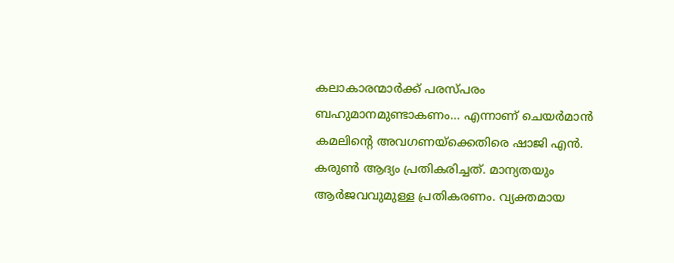കലാകാരന്മാര്‍ക്ക് പരസ്പരം ബഹുമാനമുണ്ടാകണം… എന്നാണ് ചെയര്‍മാന്‍ കമലിന്റെ അവഗണയ്‌ക്കെതിരെ ഷാജി എന്‍. കരുണ്‍ ആദ്യം പ്രതികരിച്ചത്. മാന്യതയും ആര്‍ജവവുമുള്ള പ്രതികരണം. വ്യക്തമായ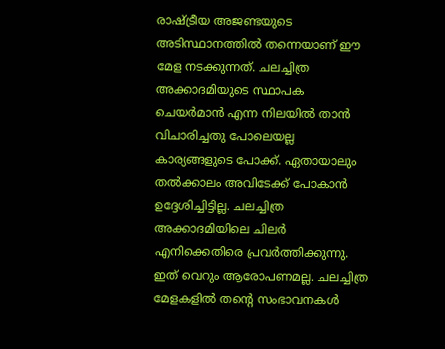രാഷ്‌ട്രീയ അജണ്ടയുടെ അടിസ്ഥാനത്തില്‍ തന്നെയാണ് ഈ മേള നടക്കുന്നത്. ചലച്ചിത്ര അക്കാദമിയുടെ സ്ഥാപക ചെയര്‍മാന്‍ എന്ന നിലയില്‍ താന്‍ വിചാരിച്ചതു പോലെയല്ല കാര്യങ്ങളുടെ പോക്ക്. ഏതായാലും തല്‍ക്കാലം അവിടേക്ക് പോകാന്‍ ഉദ്ദേശിച്ചിട്ടില്ല. ചലച്ചിത്ര അക്കാദമിയിലെ ചിലര്‍ എനിക്കെതിരെ പ്രവര്‍ത്തിക്കുന്നു. ഇത് വെറും ആരോപണമല്ല. ചലച്ചിത്ര മേളകളില്‍ തന്റെ സംഭാവനകള്‍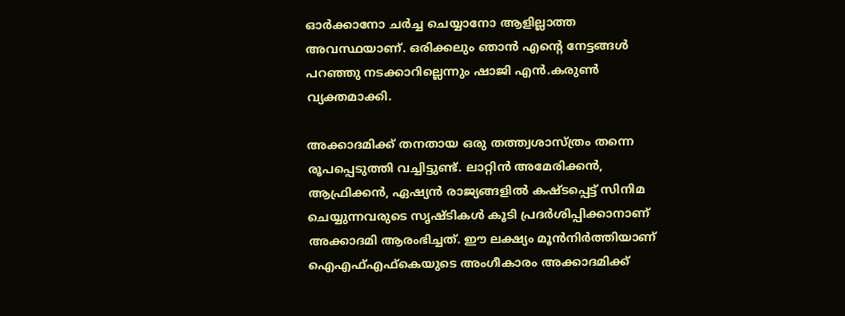ഓര്‍ക്കാനോ ചര്‍ച്ച ചെയ്യാനോ ആളില്ലാത്ത അവസ്ഥയാണ്. ഒരിക്കലും ഞാന്‍ എന്റെ നേട്ടങ്ങള്‍ പറഞ്ഞു നടക്കാറില്ലെന്നും ഷാജി എന്‍.കരുണ്‍ വ്യക്തമാക്കി.

അക്കാദമിക്ക് തനതായ ഒരു തത്ത്വശാസ്ത്രം തന്നെ രൂപപ്പെടുത്തി വച്ചിട്ടുണ്ട്. ലാറ്റിന്‍ അമേരിക്കന്‍, ആഫ്രിക്കന്‍, ഏഷ്യന്‍ രാജ്യങ്ങളില്‍ കഷ്ടപ്പെട്ട് സിനിമ ചെയ്യുന്നവരുടെ സൃഷ്ടികള്‍ കൂടി പ്രദര്‍ശിപ്പിക്കാനാണ് അക്കാദമി ആരംഭിച്ചത്. ഈ ലക്ഷ്യം മൂന്‍നിര്‍ത്തിയാണ് ഐഎഫ്എഫ്‌കെയുടെ അംഗീകാരം അക്കാദമിക്ക്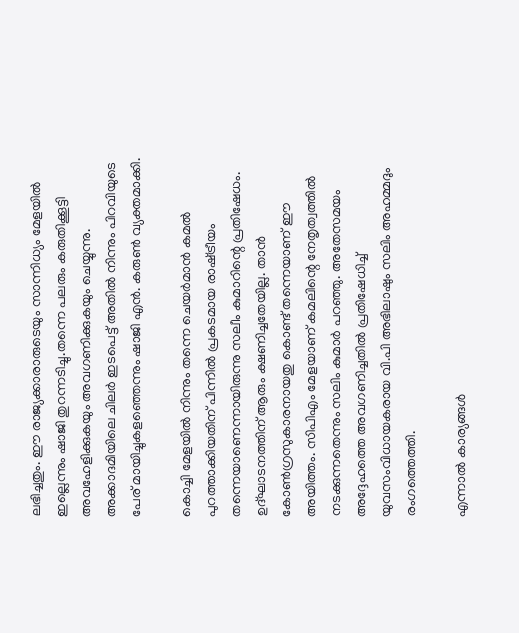ലഭിച്ചതും. ഈ രാജ്യക്കാരാരുടെയും സാന്നിധ്യം മേളയില്‍ ഇല്ലെന്നും ഷാജി തുറന്നടിച്ചു.തന്നെ പലരും കരുതിക്കൂട്ടി അവഹേളിക്കുകയും അവഗണിക്കുകയും ചെയ്യുന്നു. അക്കാദമിയിലെ ചിലര്‍ ഇടപെട്ട് അതില്‍ നിന്നും പിറവിയുടെ പേര് മായിച്ചുകളഞ്ഞെന്നും ഷാജി എന്‍. കരുണ്‍ വ്യക്തമാക്കി.

കൊച്ചി മേളയില്‍ നിന്നും തന്നെ ചെയര്‍മാന്‍ കമല്‍ പുറത്താക്കിയതിന് പിന്നില്‍ പ്രകടമായ രാഷ്‌ട്രീയം തന്നെയാണെന്നായിരുന്നു സലീം കുമാറിന്റെ പ്രതിഷേധം. ഉദ്ഘാടനത്തിന് ആരും ക്ഷണിച്ചതേയില്ല. താന്‍ കോണ്‍ഗ്രസുകാരനായതു കൊണ്ട് തന്നെയാണ് ഈ അയിത്തം. സിപിഎം മേളയാണ് കമലിന്റെ നേതൃത്വത്തില്‍ നടക്കുന്നതെന്നും സലിം കുമാര്‍ പറഞ്ഞു. അതേസമയം അദ്ദേഹത്തെ അവഗണിച്ചതില്‍ പ്രതിഷേധിച്ച് യുവസംവിധായകരായ വി.പി അഭിലാഷും സലിം അഹമ്മദും രംഗത്തെത്തി.

എന്നാല്‍ കാര്യങ്ങള്‍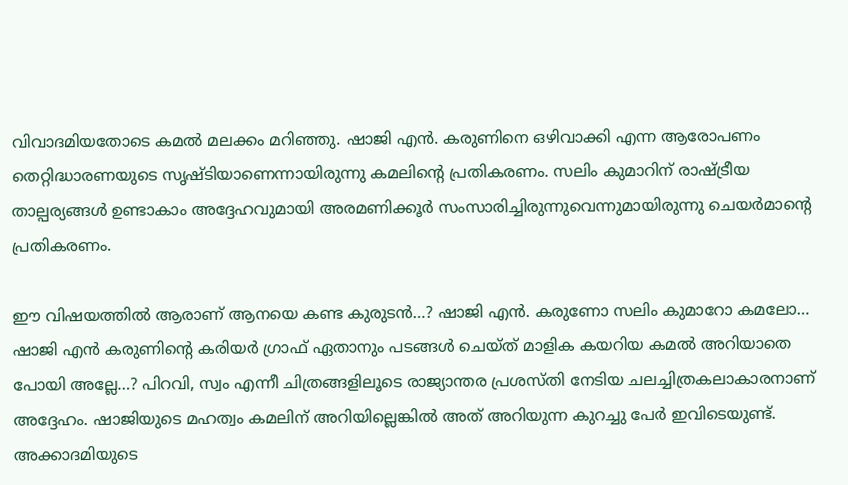വിവാദമിയതോടെ കമല്‍ മലക്കം മറിഞ്ഞു. ഷാജി എന്‍. കരുണിനെ ഒഴിവാക്കി എന്ന ആരോപണം തെറ്റിദ്ധാരണയുടെ സൃഷ്ടിയാണെന്നായിരുന്നു കമലിന്റെ പ്രതികരണം. സലിം കുമാറിന് രാഷ്‌ട്രീയ താല്പര്യങ്ങള്‍ ഉണ്ടാകാം അദ്ദേഹവുമായി അരമണിക്കൂര്‍ സംസാരിച്ചിരുന്നുവെന്നുമായിരുന്നു ചെയര്‍മാന്റെ പ്രതികരണം.

ഈ വിഷയത്തില്‍ ആരാണ് ആനയെ കണ്ട കുരുടന്‍…? ഷാജി എന്‍. കരുണോ സലിം കുമാറോ കമലോ… ഷാജി എന്‍ കരുണിന്റെ കരിയര്‍ ഗ്രാഫ് ഏതാനും പടങ്ങള്‍ ചെയ്ത് മാളിക കയറിയ കമല്‍ അറിയാതെ പോയി അല്ലേ…? പിറവി, സ്വം എന്നീ ചിത്രങ്ങളിലൂടെ രാജ്യാന്തര പ്രശസ്തി നേടിയ ചലച്ചിത്രകലാകാരനാണ് അദ്ദേഹം. ഷാജിയുടെ മഹത്വം കമലിന് അറിയില്ലെങ്കില്‍ അത് അറിയുന്ന കുറച്ചു പേര്‍ ഇവിടെയുണ്ട്. അക്കാദമിയുടെ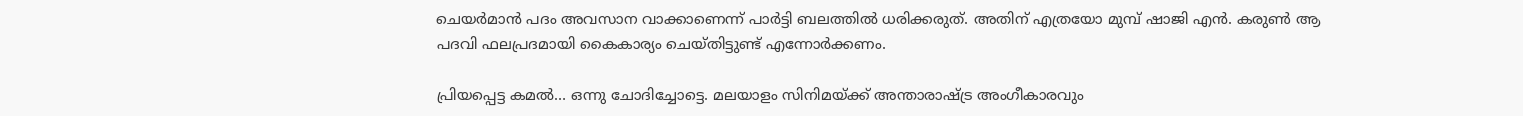ചെയര്‍മാന്‍ പദം അവസാന വാക്കാണെന്ന് പാര്‍ട്ടി ബലത്തില്‍ ധരിക്കരുത്. അതിന് എത്രയോ മുമ്പ് ഷാജി എന്‍. കരുണ്‍ ആ പദവി ഫലപ്രദമായി കൈകാര്യം ചെയ്തിട്ടുണ്ട് എന്നോര്‍ക്കണം.

പ്രിയപ്പെട്ട കമല്‍… ഒന്നു ചോദിച്ചോട്ടെ. മലയാളം സിനിമയ്‌ക്ക് അന്താരാഷ്‌ട്ര അംഗീകാരവും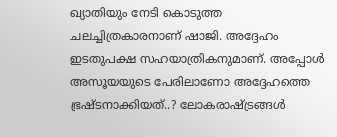ഖ്യാതിയും നേടി കൊടുത്ത ചലച്ചിത്രകാരനാണ് ഷാജി. അദ്ദേഹം ഇടതുപക്ഷ സഹയാത്രികനുമാണ്. അപ്പോള്‍ അസൂയയുടെ പേരിലാണോ അദ്ദേഹത്തെ ഭ്രഷ്ടനാക്കിയത്..? ലോകരാഷ്‌ട്രങ്ങള്‍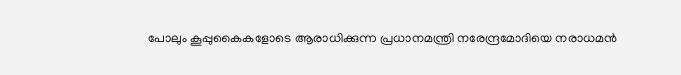പോലും കൂപ്പുകൈകളോടെ ആരാധിക്കുന്ന പ്രധാനമന്ത്രി നരേന്ദ്രമോദിയെ നരാധമന്‍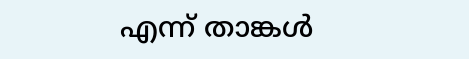എന്ന് താങ്കള്‍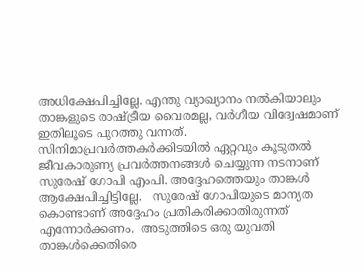അധിക്ഷേപിച്ചില്ലേ. എന്തു വ്യാഖ്യാനം നല്‍കിയാലും താങ്കളുടെ രാഷ്‌ട്രീയ വൈരമല്ല, വര്‍ഗീയ വിദ്വേഷമാണ് ഇതിലൂടെ പുറത്തു വന്നത്. സിനിമാപ്രവര്‍ത്തകര്‍ക്കിടയില്‍ ഏറ്റവും കൂടുതല്‍ ജീവകാരുണ്യ പ്രവര്‍ത്തനങ്ങള്‍ ചെയ്യുന്ന നടനാണ് സുരേഷ് ഗോപി എംപി. അദ്ദേഹത്തെയും താങ്കള്‍ ആക്ഷേപിച്ചിട്ടില്ലേ.   സുരേഷ് ഗോപിയുടെ മാന്യത കൊണ്ടാണ് അദ്ദേഹം പ്രതികരിക്കാതിരുന്നത് എന്നോര്‍ക്കണം.  അടുത്തിടെ ഒരു യുവതി താങ്കള്‍ക്കെതിരെ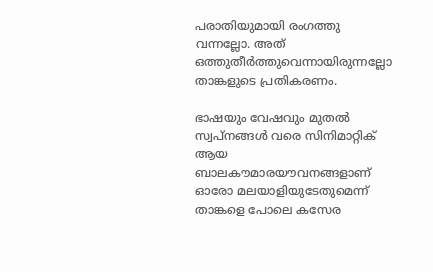പരാതിയുമായി രംഗത്തു വന്നല്ലോ. അത് ഒത്തുതീര്‍ത്തുവെന്നായിരുന്നല്ലോ താങ്കളുടെ പ്രതികരണം.

ഭാഷയും വേഷവും മുതല്‍ സ്വപ്‌നങ്ങള്‍ വരെ സിനിമാറ്റിക് ആയ ബാലകൗമാരയൗവനങ്ങളാണ് ഓരോ മലയാളിയുടേതുമെന്ന് താങ്കളെ പോലെ കസേര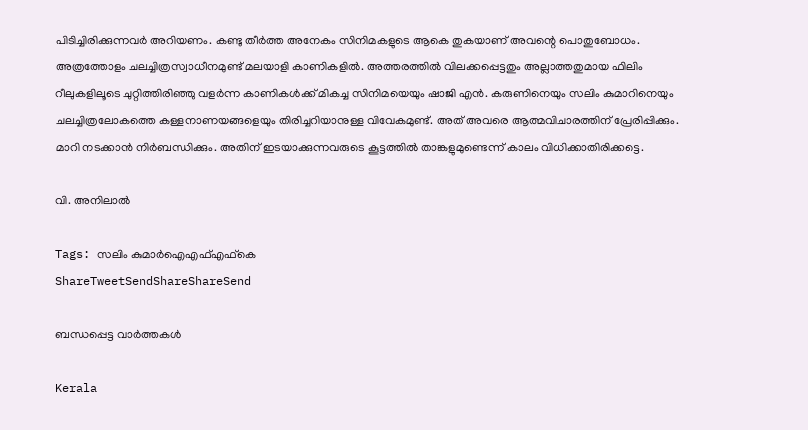പിടിച്ചിരിക്കുന്നവര്‍ അറിയണം. കണ്ടു തീര്‍ത്ത അനേകം സിനിമകളുടെ ആകെ തുകയാണ് അവന്റെ പൊതുബോധം. അത്രത്തോളം ചലച്ചിത്രസ്വാധീനമുണ്ട് മലയാളി കാണികളില്‍. അത്തരത്തില്‍ വിലക്കപ്പെട്ടതും അല്ലാത്തതുമായ ഫിലിം റീലുകളിലൂടെ ചുറ്റിത്തിരിഞ്ഞു വളര്‍ന്ന കാണികള്‍ക്ക് മികച്ച സിനിമയെയും ഷാജി എന്‍. കരുണിനെയും സലിം കുമാറിനെയും ചലച്ചിത്രലോകത്തെ കള്ളനാണയങ്ങളെയും തിരിച്ചറിയാനുള്ള വിവേകമുണ്ട്. അത് അവരെ ആത്മവിചാരത്തിന് പ്രേരിപ്പിക്കും. മാറി നടക്കാന്‍ നിര്‍ബന്ധിക്കും. അതിന് ഇടയാക്കുന്നവരുടെ കൂട്ടത്തില്‍ താങ്കളുമുണ്ടെന്ന് കാലം വിധിക്കാതിരിക്കട്ടെ.

വി. അനിലാല്‍

Tags: സലിം കുമാർഐഎഫ്എഫ്‌കെ
ShareTweetSendShareShareSend

ബന്ധപ്പെട്ട വാര്‍ത്തകള്‍

Kerala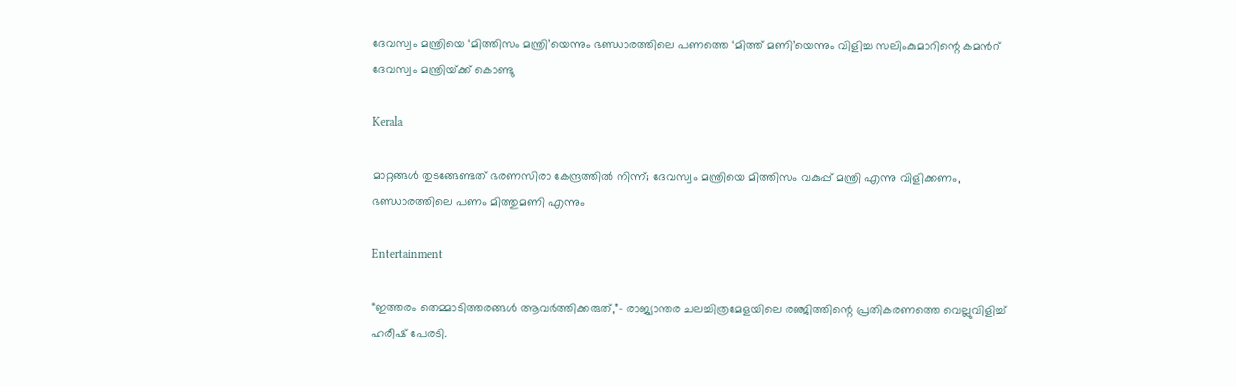ദേവസ്വം മന്ത്രിയെ ‘മിത്തിസം മന്ത്രി’യെന്നും ഭണ്ഡാരത്തിലെ പണത്തെ ‘മിത്ത് മണി’യെന്നും വിളിച്ച സലിംകുമാറിന്റെ കമന്‍റ് ദേവസ്വം മന്ത്രിയ്‌ക്ക് കൊണ്ടു

Kerala

മാറ്റങ്ങള്‍ തുടങ്ങേണ്ടത് ഭരണസിരാ കേന്ദ്രത്തില്‍ നിന്ന്; ദേവസ്വം മന്ത്രിയെ മിത്തിസം വകുപ്പ് മന്ത്രി എന്നു വിളിക്കണം, ഭണ്ഡാരത്തിലെ പണം മിത്തുമണി എന്നും

Entertainment

“ഇത്തരം തെമ്മാടിത്തരങ്ങൾ ആവർത്തിക്കരുത്,”- രാജ്യാന്തര ചലച്ചിത്രമേളയിലെ രഞ്ജിത്തിന്റെ പ്രതികരണത്തെ വെല്ലുവിളിച്ച് ഹരീഷ് പേരടി.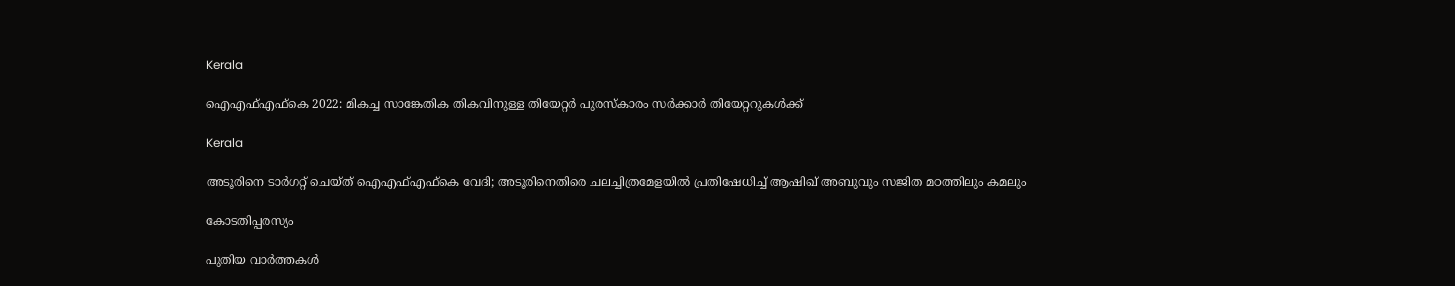Kerala

ഐഎഫ്എഫ്‌കെ 2022: മികച്ച സാങ്കേതിക തികവിനുള്ള തിയേറ്റര്‍ പുരസ്‌കാരം സര്‍ക്കാര്‍ തിയേറ്ററുകള്‍ക്ക്

Kerala

അടൂരിനെ ടാര്‍ഗറ്റ് ചെയ്ത് ഐഎഫ്എഫ്കെ വേദി; അടൂരിനെതിരെ ചലച്ചിത്രമേളയില്‍ പ്രതിഷേധിച്ച് ആഷിഖ് അബുവും സജിത മഠത്തിലും കമലും

കോടതിപ്പരസ്യം

പുതിയ വാര്‍ത്തകള്‍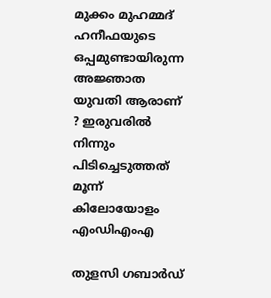മുക്കം മുഹമ്മദ് ഹനീഫയുടെ ഒപ്പമുണ്ടായിരുന്ന അജ്ഞാത യുവതി ആരാണ് ? ഇരുവരിൽ നിന്നും പിടിച്ചെടുത്തത് മൂന്ന് കിലോയോളം എംഡിഎംഎ

തുളസി ഗബാര്‍ഡ്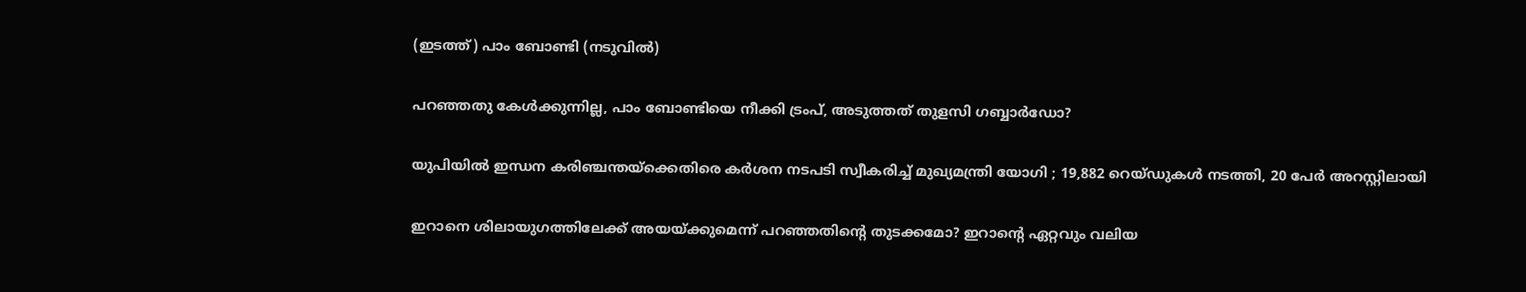(ഇടത്ത്) പാം ബോണ്ടി (നടുവില്‍)

പറഞ്ഞതു കേള്‍ക്കുന്നില്ല, പാം ബോണ്ടിയെ നീക്കി ട്രംപ്, അടുത്തത് തുളസി ഗബ്ബാര്‍ഡോ?

യുപിയിൽ ഇന്ധന കരിഞ്ചന്തയ്‌ക്കെതിരെ കർശന നടപടി സ്വീകരിച്ച് മുഖ്യമന്ത്രി യോഗി ; 19,882 റെയ്ഡുകൾ നടത്തി, 20 പേർ അറസ്റ്റിലായി

ഇറാനെ ശിലായുഗത്തിലേക്ക് അയയ്‌ക്കുമെന്ന് പറഞ്ഞതിന്റെ തുടക്കമോ? ഇറാന്റെ ഏറ്റവും വലിയ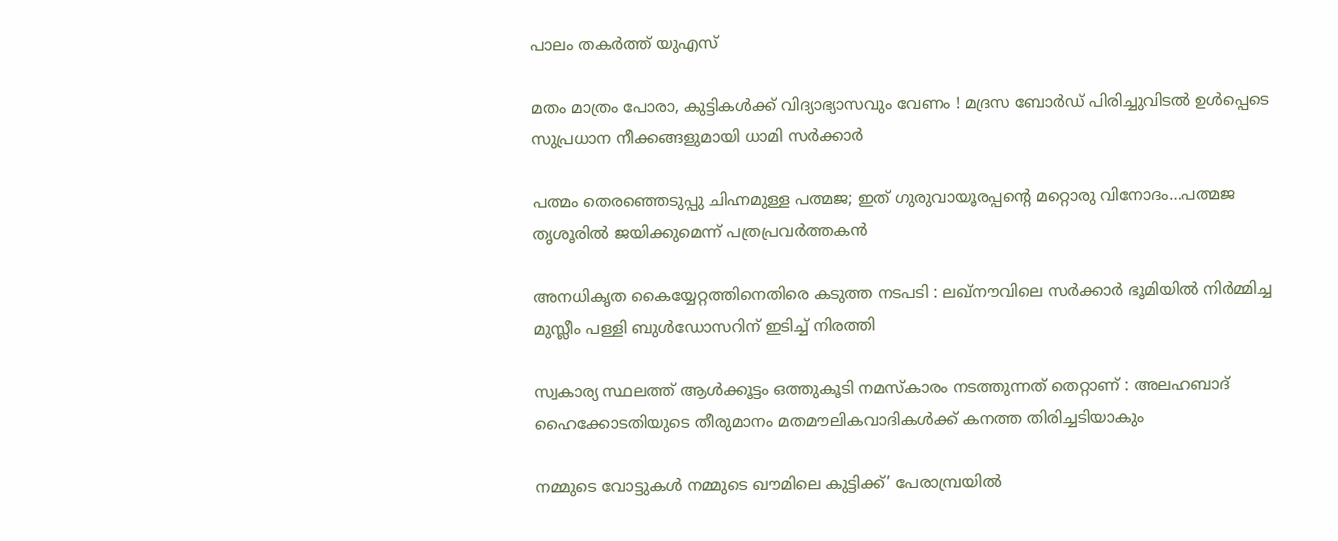പാലം തകര്‍ത്ത് യുഎസ്

മതം മാത്രം പോരാ, കുട്ടികൾക്ക് വിദ്യാഭ്യാസവും വേണം ! മദ്രസ ബോർഡ് പിരിച്ചുവിടൽ ഉൾപ്പെടെ സുപ്രധാന നീക്കങ്ങളുമായി ധാമി സർക്കാർ

പത്മം തെരഞ്ഞെടുപ്പു ചിഹ്നമുള്ള പത്മജ; ഇത് ഗുരുവായൂരപ്പന്റെ മറ്റൊരു വിനോദം…പത്മജ തൃശൂരില്‍ ജയിക്കുമെന്ന് പത്രപ്രവര്‍ത്തകന്‍

അനധികൃത കൈയ്യേറ്റത്തിനെതിരെ കടുത്ത നടപടി : ലഖ്‌നൗവിലെ സർക്കാർ ഭൂമിയിൽ നിർമ്മിച്ച മുസ്ലീം പള്ളി ബുൾഡോസറിന് ഇടിച്ച് നിരത്തി

സ്വകാര്യ സ്ഥലത്ത് ആൾക്കൂട്ടം ഒത്തുകൂടി നമസ്‌കാരം നടത്തുന്നത് തെറ്റാണ് : അലഹബാദ് ഹൈക്കോടതിയുടെ തീരുമാനം മതമൗലികവാദികൾക്ക് കനത്ത തിരിച്ചടിയാകും

നമ്മുടെ വോട്ടുകള്‍ നമ്മുടെ ഖൗമിലെ കുട്ടിക്ക്’ പേരാമ്പ്രയില്‍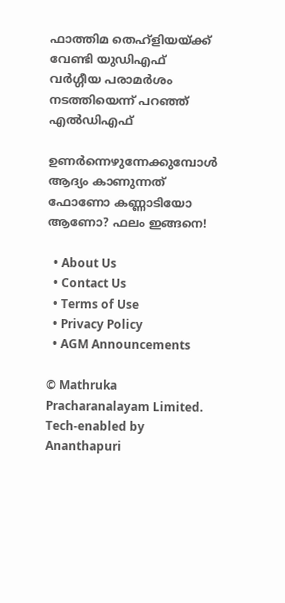ഫാത്തിമ തെഹ്ളിയയ്‌ക്ക് വേണ്ടി യുഡിഎഫ് വര്‍ഗ്ഗീയ പരാമര്‍ശം നടത്തിയെന്ന് പറഞ്ഞ് എല്‍ഡിഎഫ്

ഉണർന്നെഴുന്നേക്കുമ്പോൾ ആദ്യം കാണുന്നത് ഫോണോ കണ്ണാടിയോ ആണോ? ഫലം ഇങ്ങനെ!

  • About Us
  • Contact Us
  • Terms of Use
  • Privacy Policy
  • AGM Announcements

© Mathruka Pracharanalayam Limited.
Tech-enabled by Ananthapuri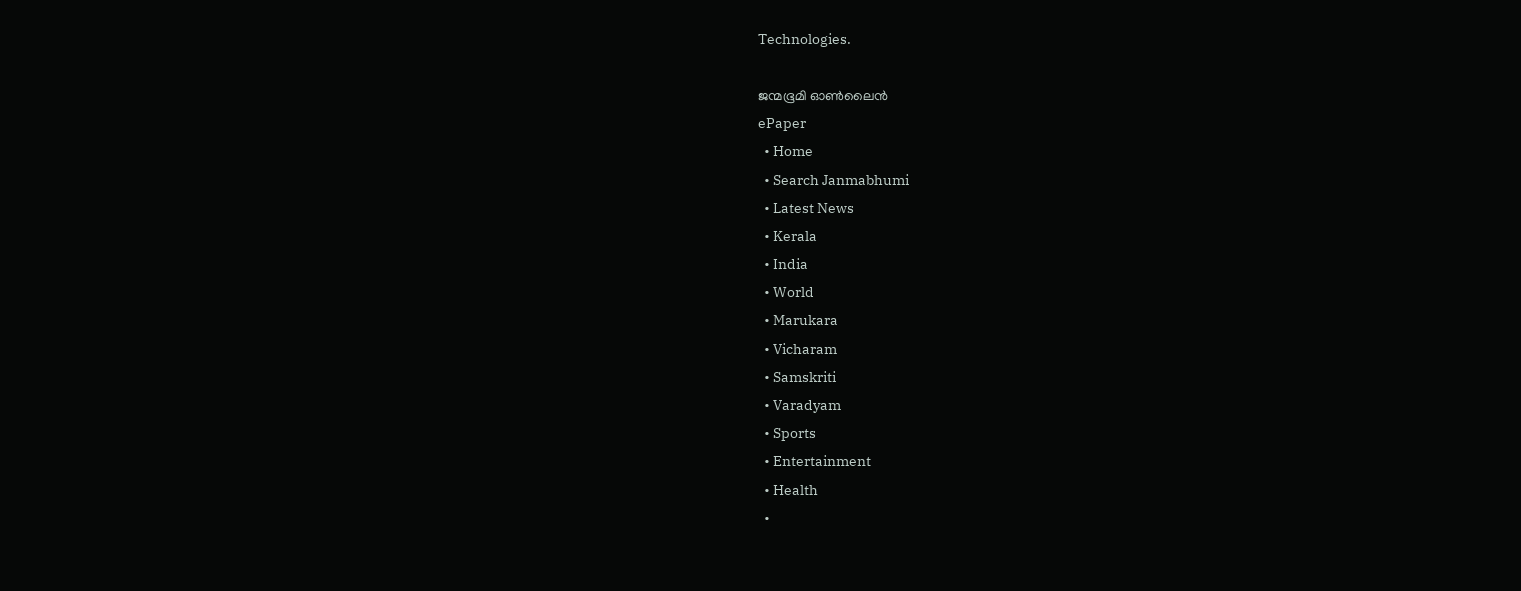Technologies.

ജന്മഭൂമി ഓണ്‍ലൈന്‍
ePaper
  • Home
  • Search Janmabhumi
  • Latest News
  • Kerala
  • India
  • World
  • Marukara
  • Vicharam
  • Samskriti
  • Varadyam
  • Sports
  • Entertainment
  • Health
  •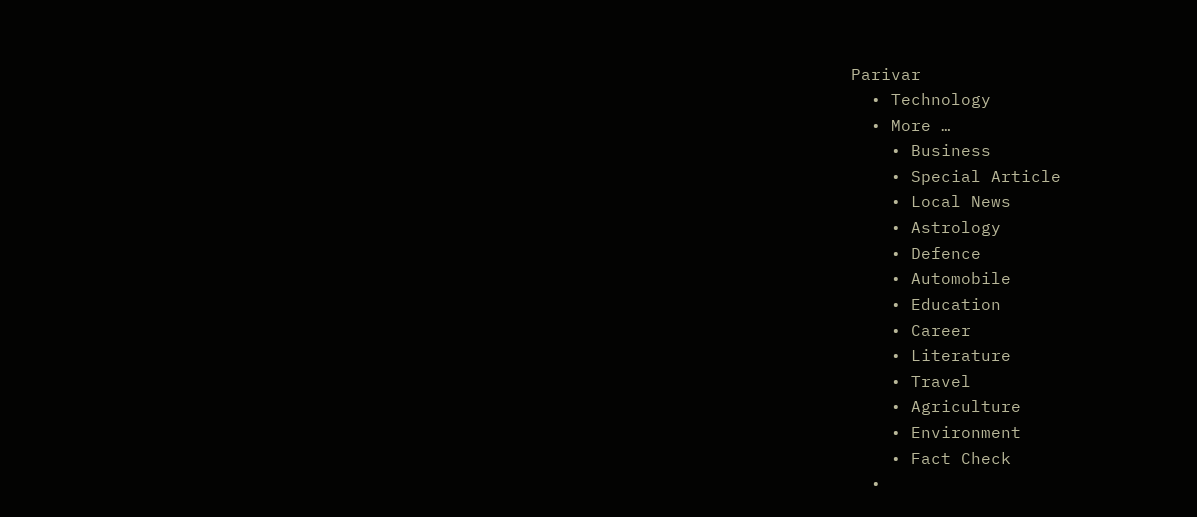Parivar
  • Technology
  • More …
    • Business
    • Special Article
    • Local News
    • Astrology
    • Defence
    • Automobile
    • Education
    • Career
    • Literature
    • Travel
    • Agriculture
    • Environment
    • Fact Check
  •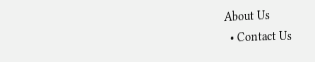About Us
  • Contact Us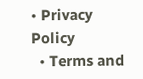• Privacy Policy
  • Terms and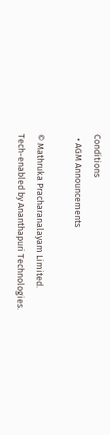Conditions
  • AGM Announcements

© Mathruka Pracharanalayam Limited.
Tech-enabled by Ananthapuri Technologies.